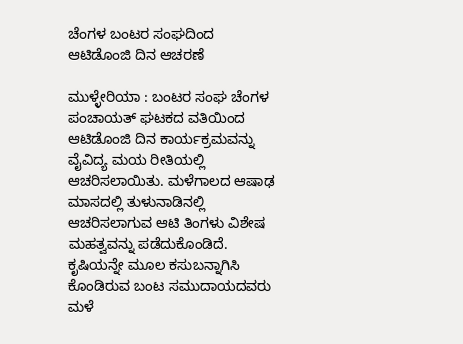ಚೆಂಗಳ ಬಂಟರ ಸಂಘದಿಂದ ಆಟಿಡೊಂಜಿ ದಿನ ಆಚರಣೆ

ಮುಳ್ಳೇರಿಯಾ : ಬಂಟರ ಸಂಘ ಚೆಂಗಳ ಪಂಚಾಯತ್ ಘಟಕದ ವತಿಯಿಂದ ಆಟಿಡೊಂಜಿ ದಿನ ಕಾರ್ಯಕ್ರಮವನ್ನು ವೈವಿದ್ಯ ಮಯ ರೀತಿಯಲ್ಲಿ ಆಚರಿಸಲಾಯಿತು. ಮಳೆಗಾಲದ ಆಷಾಢ ಮಾಸದಲ್ಲಿ ತುಳುನಾಡಿನಲ್ಲಿ ಆಚರಿಸಲಾಗುವ ಆಟಿ ತಿಂಗಳು ವಿಶೇಷ ಮಹತ್ವವನ್ನು ಪಡೆದುಕೊಂಡಿದೆ. ಕೃಷಿಯನ್ನೇ ಮೂಲ ಕಸುಬನ್ನಾಗಿಸಿ ಕೊಂಡಿರುವ ಬಂಟ ಸಮುದಾಯದವರು ಮಳೆ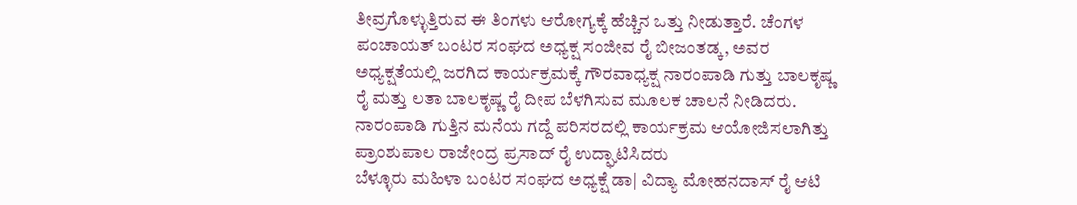ತೀವ್ರಗೊಳ್ಳುತ್ತಿರುವ ಈ ತಿಂಗಳು ಆರೋಗ್ಯಕ್ಕೆ ಹೆಚ್ಚಿನ ಒತ್ತು ನೀಡುತ್ತಾರೆ. ಚೆಂಗಳ ಪಂಚಾಯತ್ ಬಂಟರ ಸಂಘದ ಅಧ್ಯಕ್ಷ ಸಂಜೀವ ರೈ ಬೀಜಂತಡ್ಕ, ಅವರ ಅಧ್ಯಕ್ಷತೆಯಲ್ಲಿ ಜರಗಿದ ಕಾರ್ಯಕ್ರಮಕ್ಕೆ ಗೌರವಾಧ್ಯಕ್ಷ ನಾರಂಪಾಡಿ ಗುತ್ತು ಬಾಲಕೃಷ್ಣ ರೈ ಮತ್ತು ಲತಾ ಬಾಲಕೃಷ್ಣ ರೈ ದೀಪ ಬೆಳಗಿಸುವ ಮೂಲಕ ಚಾಲನೆ ನೀಡಿದರು. ನಾರಂಪಾಡಿ ಗುತ್ತಿನ ಮನೆಯ ಗದ್ದೆ ಪರಿಸರದಲ್ಲಿ ಕಾರ್ಯಕ್ರಮ ಆಯೋಜಿಸಲಾಗಿತ್ತು ಪ್ರಾಂಶುಪಾಲ ರಾಜೇಂದ್ರ ಪ್ರಸಾದ್ ರೈ ಉದ್ಘಾಟಿಸಿದರು
ಬೆಳ್ಳೂರು ಮಹಿಳಾ ಬಂಟರ ಸಂಘದ ಅಧ್ಯಕ್ಷೆ ಡಾ| ವಿದ್ಯಾ ಮೋಹನದಾಸ್ ರೈ ಆಟಿ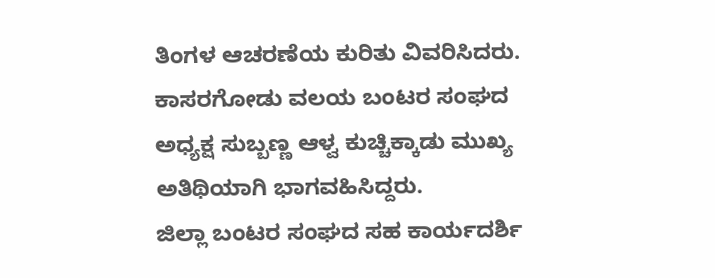ತಿಂಗಳ ಆಚರಣೆಯ ಕುರಿತು ವಿವರಿಸಿದರು. ಕಾಸರಗೋಡು ವಲಯ ಬಂಟರ ಸಂಘದ ಅಧ್ಯಕ್ಷ ಸುಬ್ಬಣ್ಣ ಆಳ್ವ ಕುಚ್ಚಿಕ್ಕಾಡು ಮುಖ್ಯ ಅತಿಥಿಯಾಗಿ ಭಾಗವಹಿಸಿದ್ದರು.
ಜಿಲ್ಲಾ ಬಂಟರ ಸಂಘದ ಸಹ ಕಾರ್ಯದರ್ಶಿ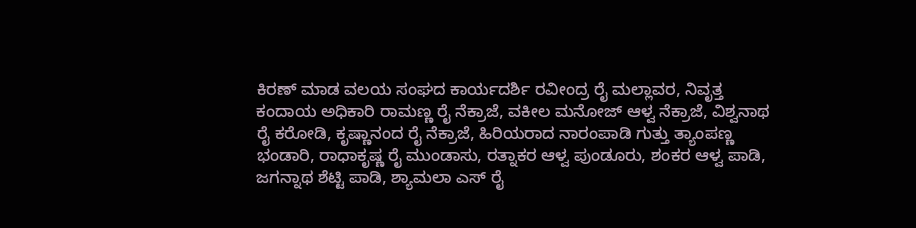ಕಿರಣ್ ಮಾಡ ವಲಯ ಸಂಘದ ಕಾರ್ಯದರ್ಶಿ ರವೀಂದ್ರ ರೈ ಮಲ್ಲಾವರ, ನಿವೃತ್ತ ಕಂದಾಯ ಅಧಿಕಾರಿ ರಾಮಣ್ಣ ರೈ ನೆಕ್ರಾಜೆ, ವಕೀಲ ಮನೋಜ್ ಆಳ್ವ ನೆಕ್ರಾಜೆ, ವಿಶ್ವನಾಥ ರೈ ಕರೋಡಿ, ಕೃಷ್ಣಾನಂದ ರೈ ನೆಕ್ರಾಜೆ, ಹಿರಿಯರಾದ ನಾರಂಪಾಡಿ ಗುತ್ತು ತ್ಯಾಂಪಣ್ಣ ಭಂಡಾರಿ, ರಾಧಾಕೃಷ್ಣ ರೈ ಮುಂಡಾಸು, ರತ್ನಾಕರ ಆಳ್ವ ಪುಂಡೂರು, ಶಂಕರ ಆಳ್ವ ಪಾಡಿ, ಜಗನ್ನಾಥ ಶೆಟ್ಟಿ ಪಾಡಿ, ಶ್ಯಾಮಲಾ ಎಸ್ ರೈ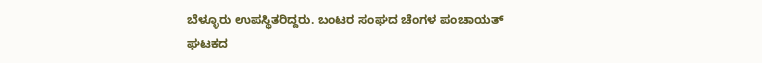ಬೆಳ್ಳೂರು ಉಪಸ್ಥಿತರಿದ್ದರು. ಬಂಟರ ಸಂಘದ ಚೆಂಗಳ ಪಂಚಾಯತ್ ಘಟಕದ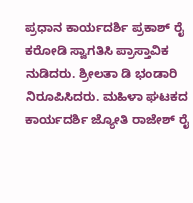ಪ್ರಧಾನ ಕಾರ್ಯದರ್ಶಿ ಪ್ರಕಾಶ್ ರೈ ಕರೋಡಿ ಸ್ವಾಗತಿಸಿ ಪ್ರಾಸ್ತಾವಿಕ ನುಡಿದರು. ಶ್ರೀಲತಾ ಡಿ ಭಂಡಾರಿ ನಿರೂಪಿಸಿದರು. ಮಹಿಳಾ ಘಟಕದ ಕಾರ್ಯದರ್ಶಿ ಜ್ಯೋತಿ ರಾಜೇಶ್ ರೈ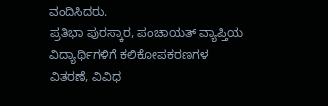ವಂದಿಸಿದರು.
ಪ್ರತಿಭಾ ಪುರಸ್ಕಾರ, ಪಂಚಾಯತ್ ವ್ಯಾಪ್ತಿಯ ವಿದ್ಯಾರ್ಥಿಗಳಿಗೆ ಕಲಿಕೋಪಕರಣಗಳ ವಿತರಣೆ, ವಿವಿಧ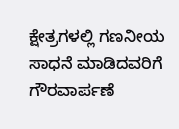ಕ್ಷೇತ್ರಗಳಲ್ಲಿ ಗಣನೀಯ ಸಾಧನೆ ಮಾಡಿದವರಿಗೆ ಗೌರವಾರ್ಪಣೆ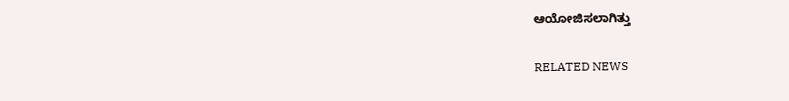ಆಯೋಜಿಸಲಾಗಿತ್ತು

RELATED NEWS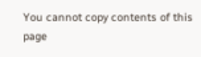You cannot copy contents of this page